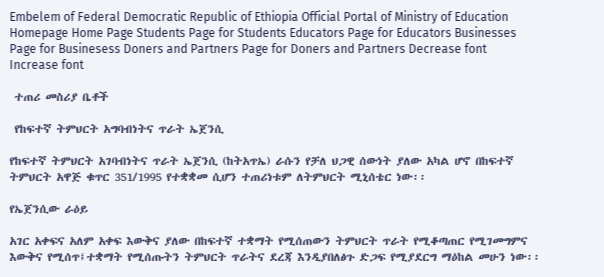Embelem of Federal Democratic Republic of Ethiopia Official Portal of Ministry of Education
Homepage Home Page Students Page for Students Educators Page for Educators Businesses Page for Businesess Doners and Partners Page for Doners and Partners Decrease font Increase font

 ተጠሪ መስሪያ ቤቶች

 የከፍተኛ ትምህርት አግባብነትና ጥራት ኤጀንሲ

የከፍተኛ ትምህርት አገባብነትና ጥራት ኤጀንሲ (ከትአጥኤ) ራሱን የቻለ ህጋዊ ሰውነት ያለው አካል ሆኖ በከፍተኛ ትምህርት አዋጅ ቁጥር 351/1995 የተቋቋመ ሲሆን ተጠሪነቱም ለትምህርት ሚኒሰቴር ነው፡፡

የኤጀንሲው ራዕይ

አገር አቀፍና አለም አቀፍ እውቅና ያለው በከፍተኛ ተቋማት የሚሰጠውን ትምህርት ጥራት የሚቆጣጠር የሚገመግምና እውቅና የሚሰጥ፤ተቋማት የሚሰጡትን ትምህርት ጥራትና ደረጃ እንዲያበለፅጉ ድጋፍ የሚያደርግ ማዕከል መሁን ነው፡፡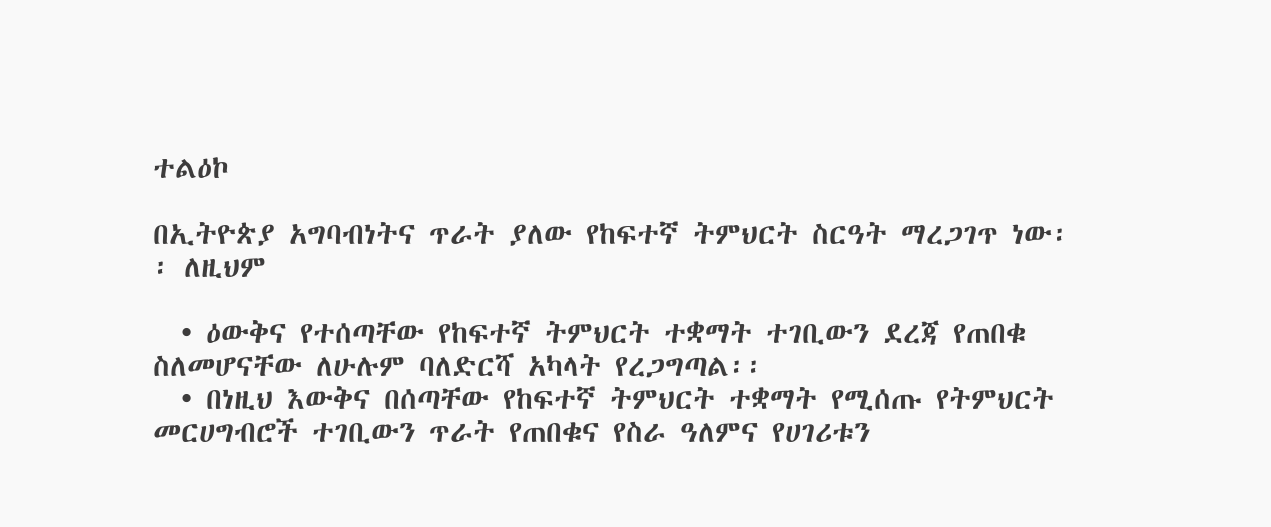ተልዕኮ

በኢትዮጵያ አግባብነትና ጥራት ያለው የከፍተኛ ትምህርት ስርዓት ማረጋገጥ ነው፡፡ ለዚህም

  • ዕውቅና የተሰጣቸው የከፍተኛ ትምህርት ተቋማት ተገቢውን ደረጃ የጠበቁ ስለመሆናቸው ለሁሉም ባለድርሻ አካላት የረጋግጣል፡፡
  • በነዚህ እውቅና በሰጣቸው የከፍተኛ ትምህርት ተቋማት የሚሰጡ የትምህርት መርሀግብሮች ተገቢውን ጥራት የጠበቁና የስራ ዓለምና የሀገሪቱን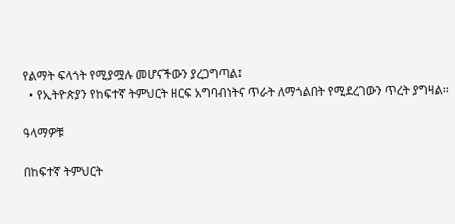የልማት ፍላጎት የሚያሟሉ መሆናችውን ያረጋግጣል፤
  • የኢትዮጵያን የከፍተኛ ትምህርት ዘርፍ አግባብነትና ጥራት ለማጎልበት የሚደረገውን ጥረት ያግዛል፡፡

ዓላማዎቹ

በከፍተኛ ትምህርት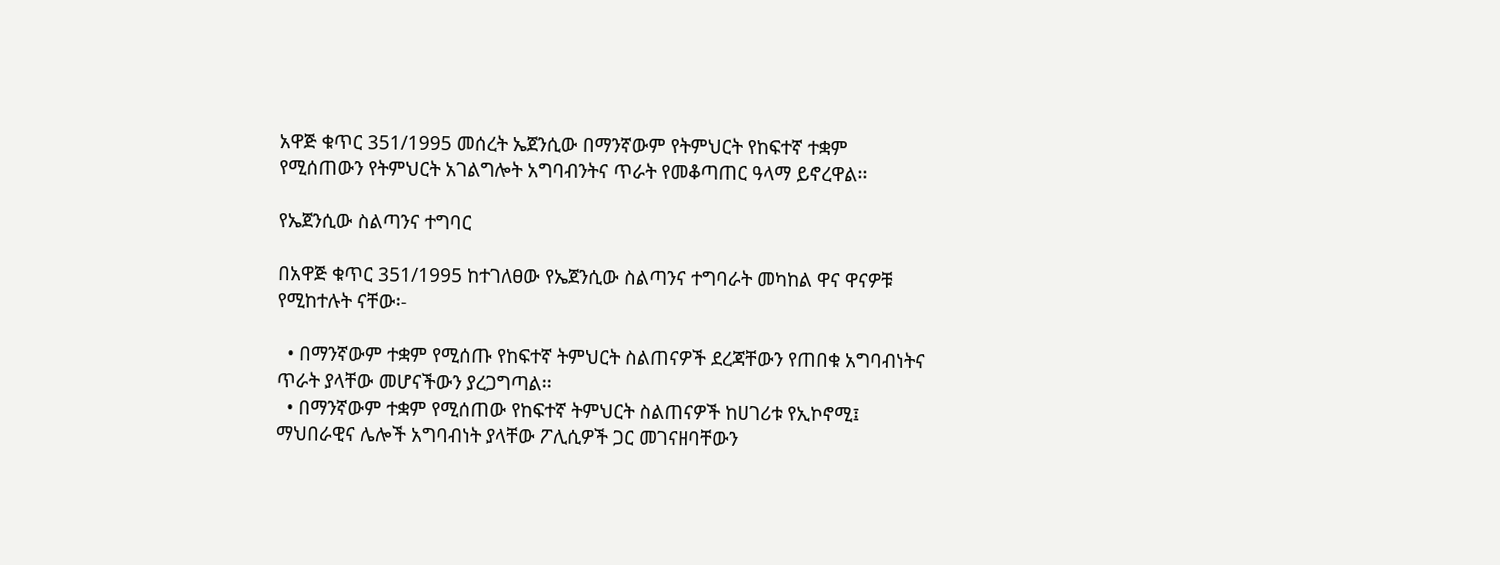አዋጅ ቁጥር 351/1995 መሰረት ኤጀንሲው በማንኛውም የትምህርት የከፍተኛ ተቋም የሚሰጠውን የትምህርት አገልግሎት አግባብንትና ጥራት የመቆጣጠር ዓላማ ይኖረዋል፡፡

የኤጀንሲው ስልጣንና ተግባር

በአዋጅ ቁጥር 351/1995 ከተገለፀው የኤጀንሲው ስልጣንና ተግባራት መካከል ዋና ዋናዎቹ የሚከተሉት ናቸው፡-

  • በማንኛውም ተቋም የሚሰጡ የከፍተኛ ትምህርት ስልጠናዎች ደረጃቸውን የጠበቁ አግባብነትና ጥራት ያላቸው መሆናችውን ያረጋግጣል፡፡
  • በማንኛውም ተቋም የሚሰጠው የከፍተኛ ትምህርት ስልጠናዎች ከሀገሪቱ የኢኮኖሚ፤ ማህበራዊና ሌሎች አግባብነት ያላቸው ፖሊሲዎች ጋር መገናዘባቸውን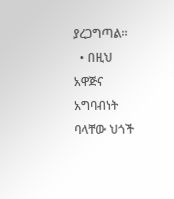ያረጋግጣል፡፡
  • በዚህ አዋጅና አግባብነት ባላቸው ህጎች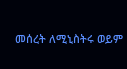መሰረት ለሚኒስትሩ ወይም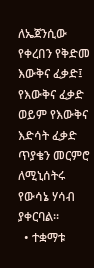ለኤጀንሲው የቀረበን የቅድመ እውቅና ፈቃድ፤ የእውቅና ፈቃድ ወይም የእውቅና እድሳት ፈቃድ ጥያቄን መርምሮ ለሚኒሰትሩ የውሳኔ ሃሳብ ያቀርባል፡፡
  • ተቋማቱ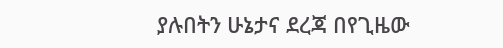ያሉበትን ሁኔታና ደረጃ በየጊዜው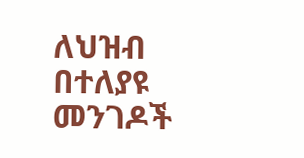ለህዝብ በተለያዩ መንገዶች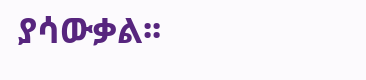ያሳውቃል፡፡